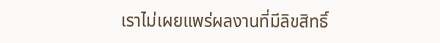เราไม่เผยแพร่ผลงานที่มีลิขสิทธิ์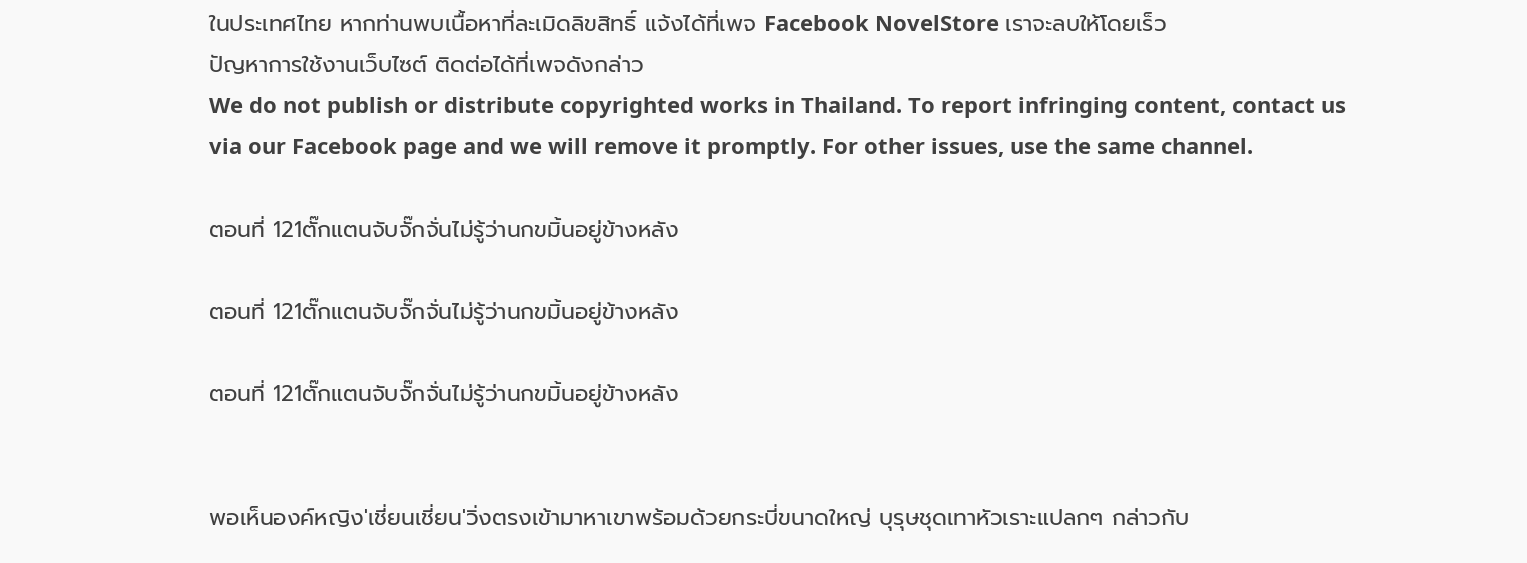ในประเทศไทย หากท่านพบเนื้อหาที่ละเมิดลิขสิทธิ์ แจ้งได้ที่เพจ Facebook NovelStore เราจะลบให้โดยเร็ว
ปัญหาการใช้งานเว็บไซต์ ติดต่อได้ที่เพจดังกล่าว
We do not publish or distribute copyrighted works in Thailand. To report infringing content, contact us via our Facebook page and we will remove it promptly. For other issues, use the same channel.

ตอนที่ 121ตั๊กแตนจับจั๊กจั่นไม่รู้ว่านกขมิ้นอยู่ข้างหลัง

ตอนที่ 121ตั๊กแตนจับจั๊กจั่นไม่รู้ว่านกขมิ้นอยู่ข้างหลัง

ตอนที่ 121ตั๊กแตนจับจั๊กจั่นไม่รู้ว่านกขมิ้นอยู่ข้างหลัง


พอเห็นองค์หญิง'เชี่ยนเชี่ยน'วิ่งตรงเข้ามาหาเขาพร้อมด้วยกระบี่ขนาดใหญ่ บุรุษชุดเทาหัวเราะแปลกๆ กล่าวกับ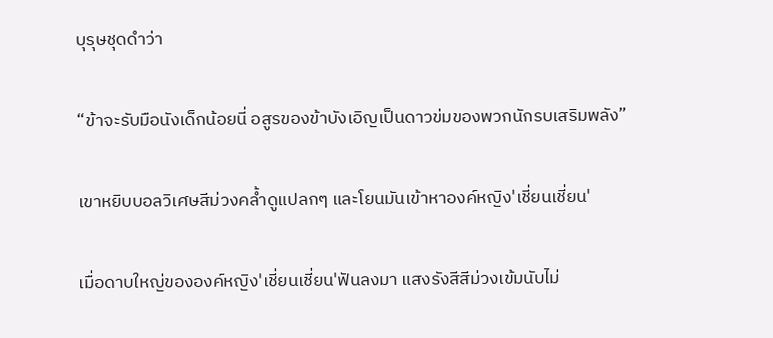บุรุษชุดดำว่า

“ข้าจะรับมือนังเด็กน้อยนี่ อสูรของข้าบังเอิญเป็นดาวข่มของพวกนักรบเสริมพลัง”

เขาหยิบบอลวิเศษสีม่วงคล้ำดูแปลกๆ และโยนมันเข้าหาองค์หญิง'เชี่ยนเชี่ยน'

เมื่อดาบใหญ่ขององค์หญิง'เชี่ยนเชี่ยน'ฟันลงมา แสงรังสีสีม่วงเข้มนับไม่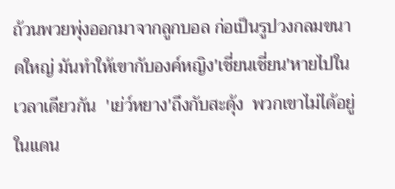ถ้วนพวยพุ่งออกมาจากลูกบอล ก่อเป็นรูปวงกลมขนาดใหญ่ มันทำให้เขากับองค์หญิง'เชี่ยนเชี่ยน'หายไปในเวลาเดียวกัน  'เย่ว์หยาง'ถึงกับสะดุ้ง  พวกเขาไม่ได้อยู่ในแดน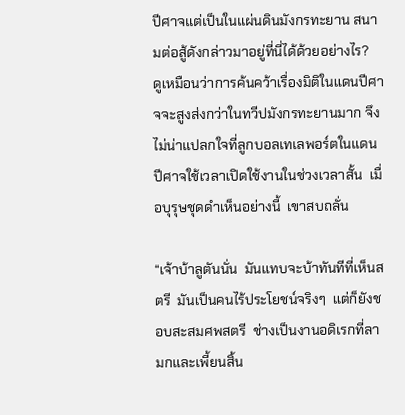ปีศาจแต่เป็นในแผ่นดินมังกรทะยาน สนามต่อสู้ดังกล่าวมาอยู่ที่นี่ได้ด้วยอย่างไร?  ดูเหมือนว่าการค้นคว้าเรื่องมิติในแดนปีศาจจะสูงส่งกว่าในทวีปมังกรทะยานมาก จึงไม่น่าแปลกใจที่ลูกบอลเทเลพอร์ตในแดนปีศาจใช้เวลาเปิดใช้งานในช่วงเวลาสั้น  เมื่อบุรุษชุดดำเห็นอย่างนี้  เขาสบถลั่น

“เจ้าบ้าลูตันนั่น  มันแทบจะบ้าทันทีที่เห็นสตรี  มันเป็นคนไร้ประโยชน์จริงๆ  แต่ก็ยังชอบสะสมศพสตรี  ช่างเป็นงานอดิเรกที่ลามกและเพี้ยนสิ้น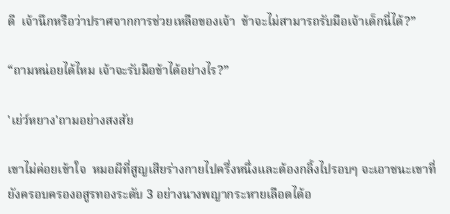ดี  เจ้านึกหรือว่าปราศจากการช่วยเหลือของเจ้า  ข้าจะไม่สามารถรับมือเจ้าเด็กนี่ได้?”

“ถามหน่อยได้ไหม เจ้าจะรับมือข้าได้อย่างไร?”

'เย่ว์หยาง'ถามอย่างสงสัย

เขาไม่ค่อยเข้าใจ  หมอผีที่สูญเสียร่างกายไปครึ่งหนึ่งและต้องกลิ้งไปรอบๆ จะเอาชนะเขาที่ยังครอบครองอสูรทองระดับ 3 อย่างนางพญากระหายเลือดได้อ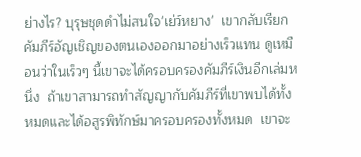ย่างไร? บุรุษชุดดำไม่สนใจ'เย่ว์หยาง'  เขากลับเรียกคัมภีร์อัญเชิญของตนเองออกมาอย่างเร็วแทน ดูเหมือนว่าในเร็วๆ นี้เขาจะได้ครอบครองคัมภีร์เงินอีกเล่มหนึ่ง  ถ้าเขาสามารถทำสัญญากับคัมภีร์ที่เขาพบได้ทั้งหมดและได้อสูรพิทักษ์มาครอบครองทั้งหมด  เขาจะ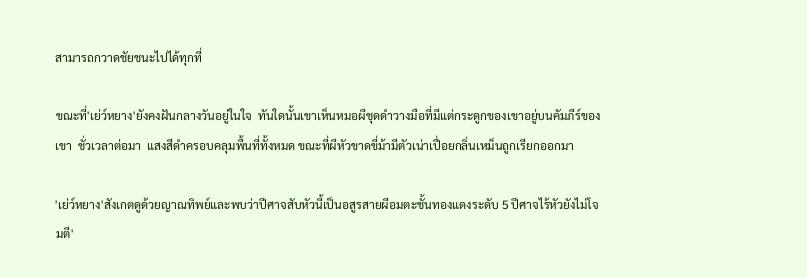สามารถกวาดชัยชนะไปได้ทุกที่

ขณะที่'เย่ว์หยาง'ยังคงฝันกลางวันอยู่ในใจ  ทันใดนั้นเขาเห็นหมอผีชุดดำวางมือที่มีแต่กระดูกของเขาอยู่บนคัมภีร์ของเขา  ชั่วเวลาต่อมา  แสงสีดำครอบคลุมพื้นที่ทั้งหมด ขณะที่ผีหัวขาดขี่ม้ามีตัวเน่าเปื่อยกลิ่นเหม็นถูกเรียกออกมา

'เย่ว์หยาง'สังเกตดูด้วยญาณทิพย์และพบว่าปีศาจสับหัวนี้เป็นอสูรสายผีอมตะชั้นทองแดงระดับ 5 ปีศาจไร้หัวยังไม่โจมตี'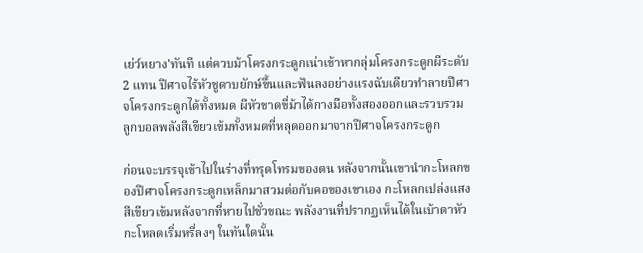เย่ว์หยาง'ทันที แต่ควบม้าโครงกระดูกเน่าเข้าหากลุ่มโครงกระดูกผีระดับ 2 แทน ปีศาจไร้หัวชูดาบยักษ์ขึ้นและฟันลงอย่างแรงฉับเดียวทำลายปีศาจโครงกระดูกได้ทั้งหมด ผีหัวขาดขี่ม้าได้กางมือทั้งสองออกและรวบรวมลูกบอลพลังสีเขียวเข้มทั้งหมดที่หลุดออกมาจากปีศาจโครงกระดูก

ก่อนจะบรรจุเข้าไปในร่างที่ทรุดโทรมของตน หลังจากนั้นเขานำกะโหลกของปีศาจโครงกระดูกเหล็กมาสวมต่อกับคอของเขาเอง กะโหลกเปล่งแสงสีเขียวเข้มหลังจากที่หายไปชั่วขณะ พลังงานที่ปรากฏเห็นได้ในเบ้าตาหัวกะโหลดเริ่มหรี่ลงๆ ในทันใดนั้น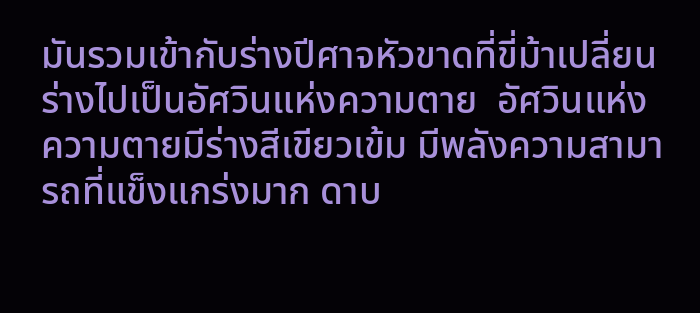มันรวมเข้ากับร่างปีศาจหัวขาดที่ขี่ม้าเปลี่ยนร่างไปเป็นอัศวินแห่งความตาย  อัศวินแห่งความตายมีร่างสีเขียวเข้ม มีพลังความสามารถที่แข็งแกร่งมาก ดาบ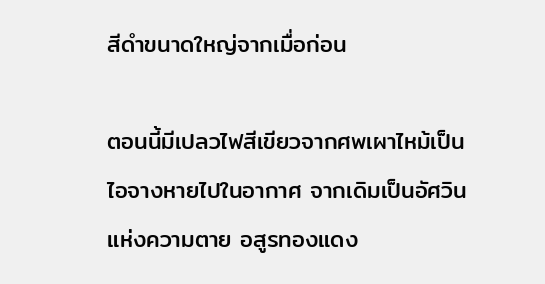สีดำขนาดใหญ่จากเมื่อก่อน

ตอนนี้มีเปลวไฟสีเขียวจากศพเผาไหม้เป็นไอจางหายไปในอากาศ จากเดิมเป็นอัศวินแห่งความตาย อสูรทองแดง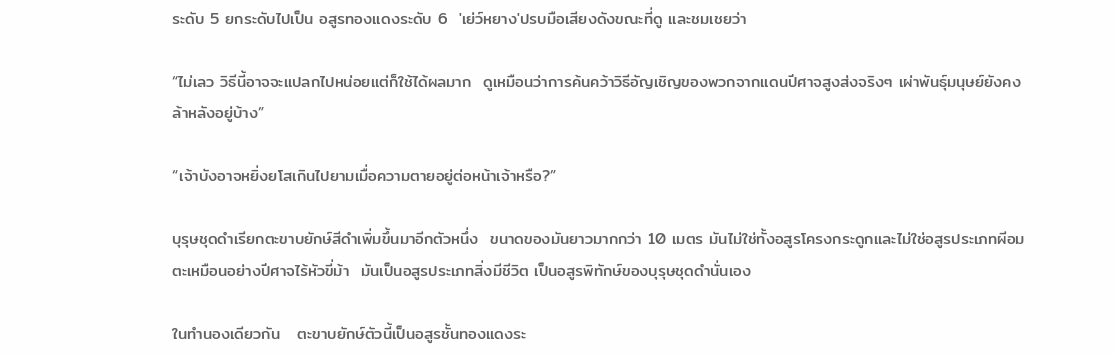ระดับ 5 ยกระดับไปเป็น อสูรทองแดงระดับ 6  'เย่ว์หยาง'ปรบมือเสียงดังขณะที่ดู และชมเชยว่า

“ไม่เลว วิธีนี้อาจจะแปลกไปหน่อยแต่ก็ใช้ได้ผลมาก  ดูเหมือนว่าการค้นคว้าวิธีอัญเชิญของพวกจากแดนปีศาจสูงส่งจริงๆ เผ่าพันธุ์มนุษย์ยังคงล้าหลังอยู่บ้าง”

“เจ้าบังอาจหยิ่งยโสเกินไปยามเมื่อความตายอยู่ต่อหน้าเจ้าหรือ?”

บุรุษชุดดำเรียกตะขาบยักษ์สีดำเพิ่มขึ้นมาอีกตัวหนึ่ง  ขนาดของมันยาวมากกว่า 10 เมตร มันไม่ใช่ทั้งอสูรโครงกระดูกและไม่ใช่อสูรประเภทผีอมตะเหมือนอย่างปีศาจไร้หัวขี่ม้า  มันเป็นอสูรประเภทสิ่งมีชีวิต เป็นอสูรพิทักษ์ของบุรุษชุดดำนั่นเอง

ในทำนองเดียวกัน   ตะขาบยักษ์ตัวนี้เป็นอสูรชั้นทองแดงระ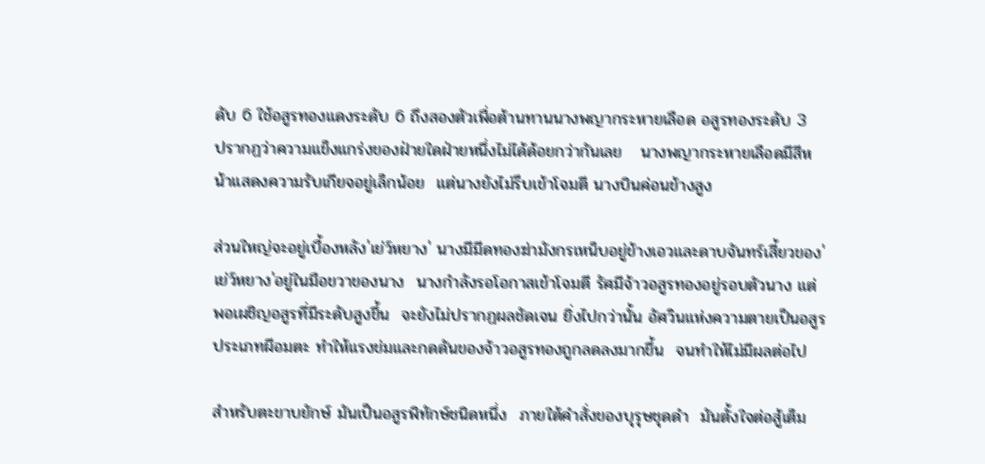ดับ 6 ใช้อสูรทองแดงระดับ 6 ถึงสองตัวเพื่อต้านทานนางพญากระหายเลือด อสูรทองระดับ 3   ปรากฏว่าความแข็งแกร่งของฝ่ายใดฝ่ายหนึ่งไม่ได้ด้อยกว่ากันเลย   นางพญากระหายเลือดมีสีหน้าแสดงความรับเกียจอยู่เล็กน้อย  แต่นางยังไม่รีบเข้าโจมตี นางบินค่อนข้างสูง

ส่วนใหญ่จะอยู่เบื้องหลัง'เย่ว์หยาง' นางมีมีดทองฆ่ามังกรเหน็บอยู่ข้างเอวและดาบจันทร์เสี้ยวของ'เย่ว์หยาง'อยู่ในมือขวาของนาง  นางกำลังรอโอกาสเข้าโจมตี รัศมีจ้าวอสูรทองอยู่รอบตัวนาง แต่พอเผชิญอสูรที่มีระดับสูงขึ้น  จะยังไม่ปรากฏผลชัดเจน ยิ่งไปกว่านั้น อัศวินแห่งความตายเป็นอสูรประเภทผีอมตะ ทำให้แรงข่มและกดดันของจ้าวอสูรทองถูกลดลงมากขึ้น  จนทำให้ไม่มีผลต่อไป

สำหรับตะขาบยักษ์ มันเป็นอสูรพิทักษ์ชนิดหนึ่ง  ภายใต้คำสั่งของบุรุษชุดดำ  มันตั้งใจต่อสู้เต็ม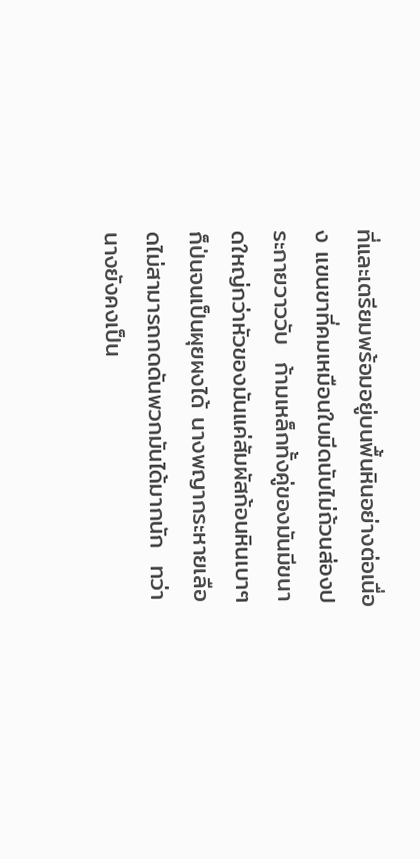ที่และเตรียมพร้อมอยู่บนพื้นหินอย่างต่อเนื่อง แขนขาที่คมเหมือนใบมีดนับไม่ถ้วนส่องประกายวาววับ  ก้ามเหล็กทั้งคู่ของมันมีขนาดใหญ่กว่าหัวของมันแค่สัมผัสก้อนหินเบาๆ ก็ป่นจนเป็นผุยผงได้ นางพญากระหายเลือดไม่สามารถกดดันพวกมันได้มากนัก  ทว่านางยังคงเป็น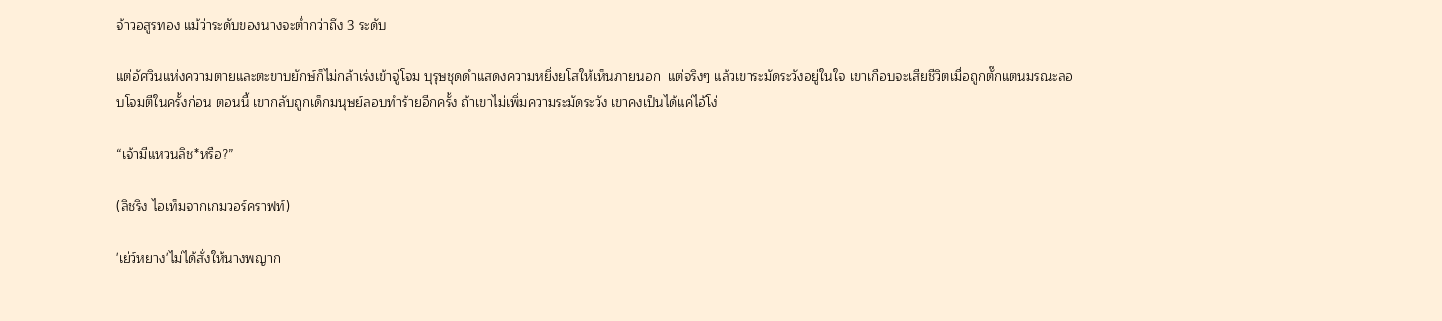จ้าวอสูรทอง แม้ว่าระดับของนางจะต่ำกว่าถึง 3 ระดับ

แต่อัศวินแห่งความตายและตะขาบยักษ์ก็ไม่กล้าเร่งเข้าจู่โจม บุรุษชุดดำแสดงความหยิ่งยโสให้เห็นภายนอก  แต่จริงๆ แล้วเขาระมัดระวังอยู่ในใจ เขาเกือบจะเสียชีวิตเมื่อถูกตั๊กแตนมรณะลอบโจมตีในครั้งก่อน ตอนนี้ เขากลับถูกเด็กมนุษย์ลอบทำร้ายอีกครั้ง ถ้าเขาไม่เพิ่มความระมัดระวัง เขาคงเป็นได้แค่ไอ้โง่

“เจ้ามีแหวนลิช*หรือ?”

(ลิชริง ไอเท็มจากเกมวอร์คราฟท์)

'เย่ว์หยาง'ไม่ได้สั่งให้นางพญาก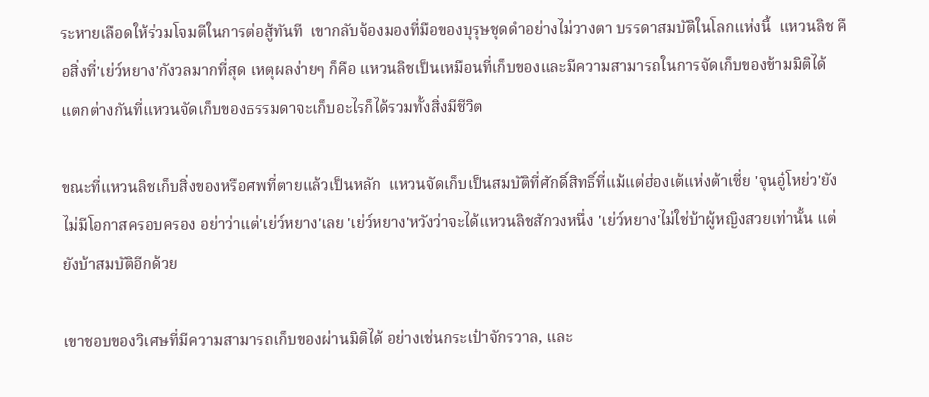ระหายเลือดให้ร่วมโจมตีในการต่อสู้ทันที  เขากลับจ้องมองที่มือของบุรุษชุดดำอย่างไม่วางตา บรรดาสมบัติในโลกแห่งนี้  แหวนลิช คือสิ่งที่'เย่ว์หยาง'กังวลมากที่สุด เหตุผลง่ายๆ ก็คือ แหวนลิชเป็นเหมือนที่เก็บของและมีความสามารถในการจัดเก็บของข้ามมิติได้  แตกต่างกันที่แหวนจัดเก็บของธรรมดาจะเก็บอะไรก็ได้รวมทั้งสิ่งมีชีวิต

ขณะที่แหวนลิชเก็บสิ่งของหรือศพที่ตายแล้วเป็นหลัก  แหวนจัดเก็บเป็นสมบัติที่ศักดิ์สิทธิ์ที่แม้แต่ฮ่องเต้แห่งต้าเซี่ย 'จุนอู๋โหย่ว'ยังไม่มีโอกาสครอบครอง อย่าว่าแต่'เย่ว์หยาง'เลย 'เย่ว์หยาง'หวังว่าจะได้แหวนลิชสักวงหนึ่ง 'เย่ว์หยาง'ไม่ใช่บ้าผู้หญิงสวยเท่านั้น แต่ยังบ้าสมบัติอีกด้วย

เขาชอบของวิเศษที่มีความสามารถเก็บของผ่านมิติได้ อย่างเช่นกระเป๋าจักรวาล, และ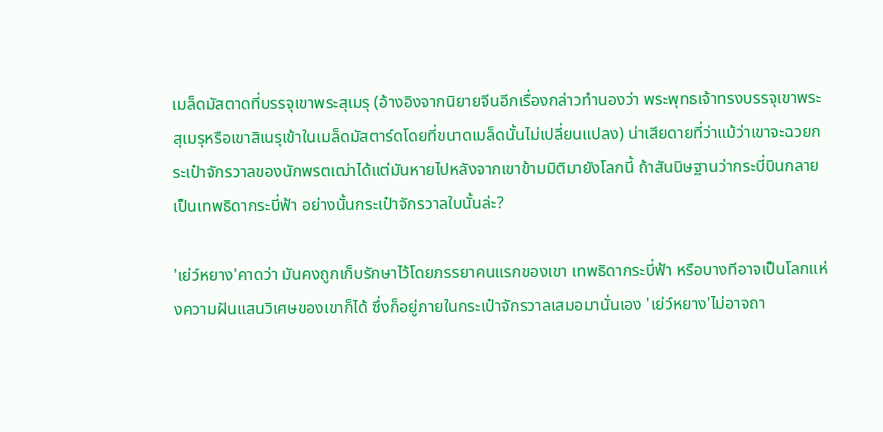เมล็ดมัสตาดที่บรรจุเขาพระสุเมรุ (อ้างอิงจากนิยายจีนอีกเรื่องกล่าวทำนองว่า พระพุทธเจ้าทรงบรรจุเขาพระสุเมรุหรือเขาสิเนรุเข้าในเมล็ดมัสตาร์ดโดยที่ขนาดเมล็ดนั้นไม่เปลี่ยนแปลง) น่าเสียดายที่ว่าแม้ว่าเขาจะฉวยกระเป๋าจักรวาลของนักพรตเฒ่าได้แต่มันหายไปหลังจากเขาข้ามมิติมายังโลกนี้ ถ้าสันนิษฐานว่ากระบี่บินกลายเป็นเทพธิดากระบี่ฟ้า อย่างนั้นกระเป๋าจักรวาลใบนั้นล่ะ?

'เย่ว์หยาง'คาดว่า มันคงถูกเก็บรักษาไว้โดยภรรยาคนแรกของเขา เทพธิดากระบี่ฟ้า หรือบางทีอาจเป็นโลกแห่งความฝันแสนวิเศษของเขาก็ได้ ซึ่งก็อยู่ภายในกระเป๋าจักรวาลเสมอมานั่นเอง 'เย่ว์หยาง'ไม่อาจถา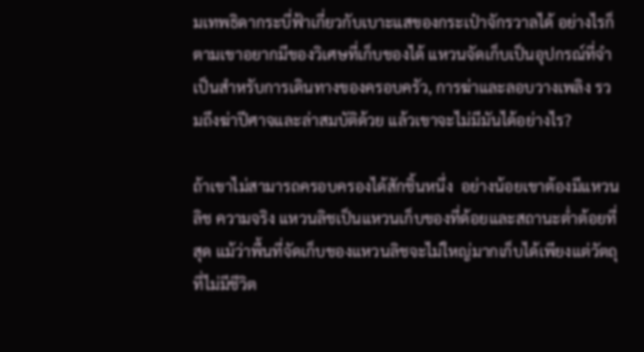มเทพธิดากระบี่ฟ้าเกี่ยวกับเบาะแสของกระเป๋าจักรวาลได้ อย่างไรก็ตามเขาอยากมีของวิเศษที่เก็บของได้ แหวนจัดเก็บเป็นอุปกรณ์ที่จำเป็นสำหรับการเดินทางของครอบครัว, การฆ่าและลอบวางเพลิง รวมถึงฆ่าปีศาจและล่าสมบัติด้วย แล้วเขาจะไม่มีมันได้อย่างไร?

ถ้าเขาไม่สามารถครอบครองได้สักชิ้นหนึ่ง  อย่างน้อยเขาต้องมีแหวนลิช ความจริง แหวนลิชเป็นแหวนเก็บของที่ด้อยและสถานะต่ำต้อยที่สุด แม้ว่าพื้นที่จัดเก็บของแหวนลิชจะไม่ใหญ่มากเก็บได้เพียงแต่วัตถุที่ไม่มีชีวิต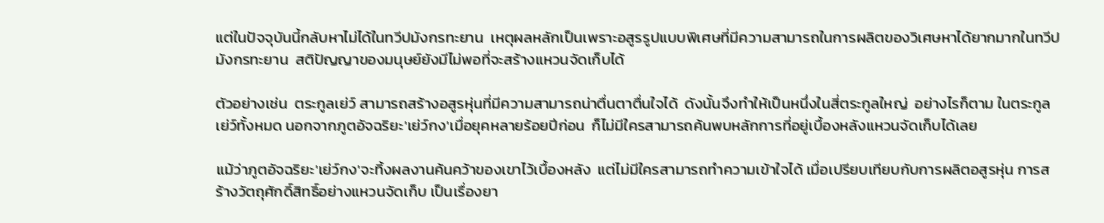แต่ในปัจจุบันนี้กลับหาไม่ได้ในทวีปมังกรทะยาน  เหตุผลหลักเป็นเพราะอสูรรูปแบบพิเศษที่มีความสามารถในการผลิตของวิเศษหาได้ยากมากในทวีปมังกรทะยาน  สติปัญญาของมนุษย์ยังมีไม่พอที่จะสร้างแหวนจัดเก็บได้

ตัวอย่างเช่น  ตระกูลเย่ว์ สามารถสร้างอสูรหุ่นที่มีความสามารถน่าตื่นตาตื่นใจได้  ดังนั้นจึงทำให้เป็นหนึ่งในสี่ตระกูลใหญ่  อย่างไรก็ตาม ในตระกูลเย่ว์ทั้งหมด นอกจากภูตอัจฉริยะ'เย่ว์กง'เมื่อยุคหลายร้อยปีก่อน  ก็ไม่มีใครสามารถค้นพบหลักการที่อยู่เบื้องหลังแหวนจัดเก็บได้เลย

แม้ว่าภูตอัจฉริยะ'เย่ว์กง'จะทิ้งผลงานค้นคว้าของเขาไว้เบื้องหลัง  แต่ไม่มีใครสามารถทำความเข้าใจได้ เมื่อเปรียบเทียบกับการผลิตอสูรหุ่น การสร้างวัตถุศักดิ์สิทธิ์อย่างแหวนจัดเก็บ เป็นเรื่องยา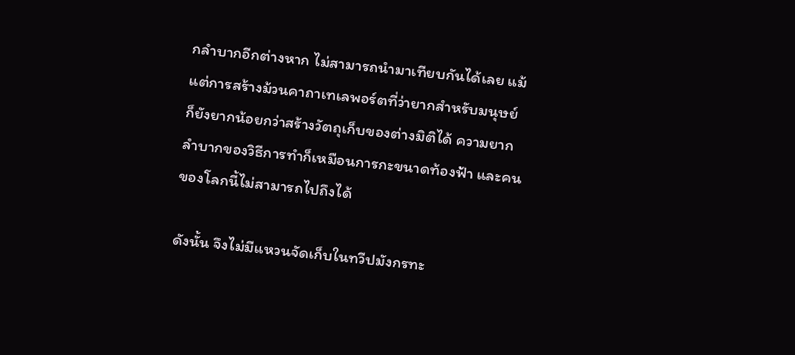กลำบากอีกต่างหาก ไม่สามารถนำมาเทียบกันได้เลย แม้แต่การสร้างม้วนคาถาเทเลพอร์ตที่ว่ายากสำหรับมนุษย์  ก็ยังยากน้อยกว่าสร้างวัตถุเก็บของต่างมิติได้ ความยากลำบากของวิธีการทำก็เหมือนการกะขนาดท้องฟ้า และคนของโลกนี้ไม่สามารถไปถึงได้

ดังนั้น จึงไม่มีแหวนจัดเก็บในทวีปมังกรทะ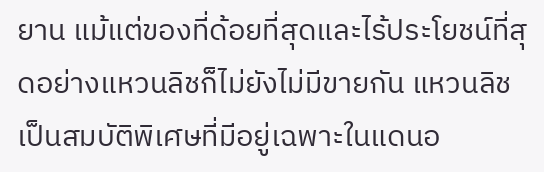ยาน แม้แต่ของที่ด้อยที่สุดและไร้ประโยชน์ที่สุดอย่างแหวนลิชก็ไม่ยังไม่มีขายกัน แหวนลิชเป็นสมบัติพิเศษที่มีอยู่เฉพาะในแดนอ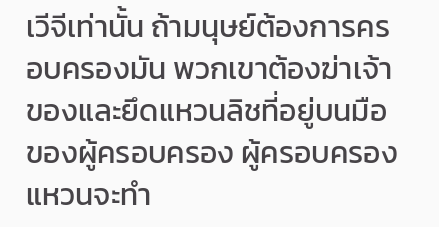เวีจีเท่านั้น ถ้ามนุษย์ต้องการครอบครองมัน พวกเขาต้องฆ่าเจ้าของและยึดแหวนลิชที่อยู่บนมือของผู้ครอบครอง ผู้ครอบครองแหวนจะทำ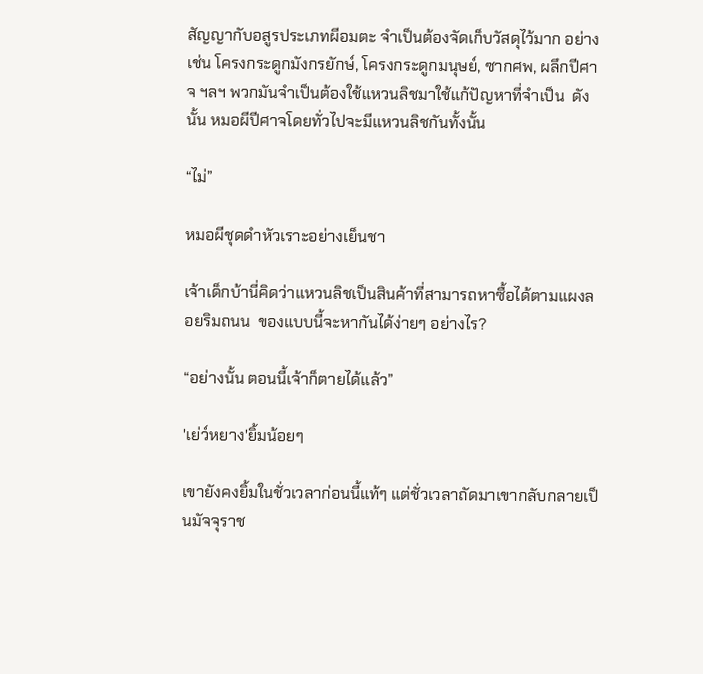สัญญากับอสูรประเภทผีอมตะ จำเป็นต้องจัดเก็บวัสดุไว้มาก อย่างเช่น โครงกระดูกมังกรยักษ์, โครงกระดูกมนุษย์, ซากศพ, ผลึกปีศาจ ฯลฯ พวกมันจำเป็นต้องใช้แหวนลิชมาใช้แก้ปัญหาที่จำเป็น  ดังนั้น หมอผีปีศาจโดยทั่วไปจะมีแหวนลิชกันทั้งนั้น

“ไม่”

หมอผีชุดดำหัวเราะอย่างเย็นชา

เจ้าเด็กบ้านี่คิดว่าแหวนลิชเป็นสินค้าที่สามารถหาซื้อได้ตามแผงลอยริมถนน  ของแบบนี้จะหากันได้ง่ายๆ อย่างไร?

“อย่างนั้น ตอนนี้เจ้าก็ตายได้แล้ว”

'เย่ว์หยาง'ยิ้มน้อยๆ

เขายังคงยิ้มในชั่วเวลาก่อนนี้แท้ๆ แต่ชั่วเวลาถัดมาเขากลับกลายเป็นมัจจุราช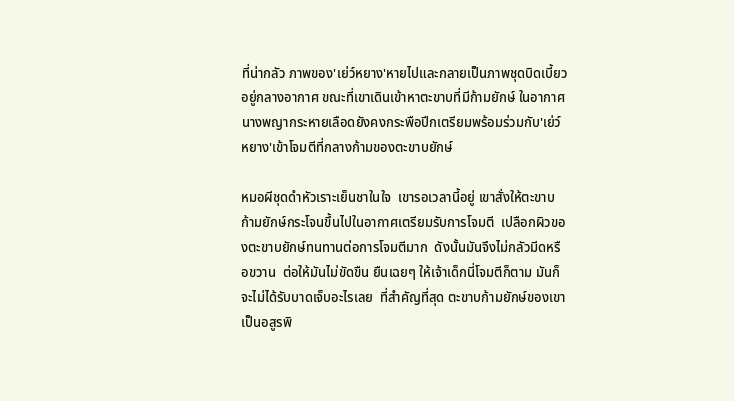ที่น่ากลัว ภาพของ'เย่ว์หยาง'หายไปและกลายเป็นภาพชุดบิดเบี้ยวอยู่กลางอากาศ ขณะที่เขาเดินเข้าหาตะขาบที่มีก้ามยักษ์ ในอากาศนางพญากระหายเลือดยังคงกระพือปีกเตรียมพร้อมร่วมกับ'เย่ว์หยาง'เข้าโจมตีที่กลางก้ามของตะขาบยักษ์

หมอผีชุดดำหัวเราะเย็นชาในใจ  เขารอเวลานี้อยู่ เขาสั่งให้ตะขาบก้ามยักษ์กระโจนขึ้นไปในอากาศเตรียมรับการโจมตี  เปลือกผิวของตะขาบยักษ์ทนทานต่อการโจมตีมาก  ดังนั้นมันจึงไม่กลัวมีดหรือขวาน  ต่อให้มันไม่ขัดขืน ยืนเฉยๆ ให้เจ้าเด็กนี่โจมตีก็ตาม มันก็จะไม่ได้รับบาดเจ็บอะไรเลย  ที่สำคัญที่สุด ตะขาบก้ามยักษ์ของเขาเป็นอสูรพิ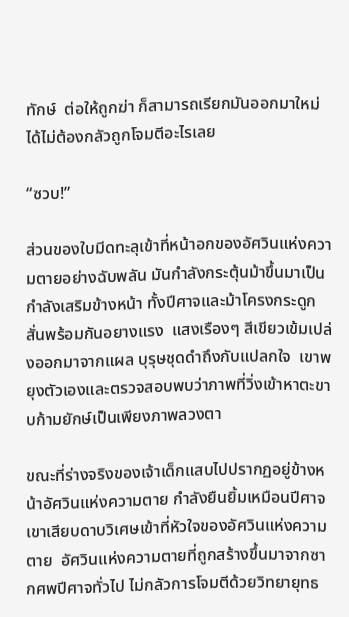ทักษ์  ต่อให้ถูกฆ่า ก็สามารถเรียกมันออกมาใหม่ได้ไม่ต้องกลัวถูกโจมตีอะไรเลย

“ซวบ!”

ส่วนของใบมีดทะลุเข้าที่หน้าอกของอัศวินแห่งความตายอย่างฉับพลัน มันกำลังกระตุ้นม้าขึ้นมาเป็นกำลังเสริมข้างหน้า ทั้งปีศาจและม้าโครงกระดูกสั่นพร้อมกันอยางแรง  แสงเรืองๆ สีเขียวเข้มเปล่งออกมาจากแผล บุรุษชุดดำถึงกับแปลกใจ  เขาพยุงตัวเองและตรวจสอบพบว่าภาพที่วิ่งเข้าหาตะขาบก้ามยักษ์เป็นเพียงภาพลวงตา

ขณะที่ร่างจริงของเจ้าเด็กแสบไปปรากฏอยู่ข้างหน้าอัศวินแห่งความตาย กำลังยืนยิ้มเหมือนปีศาจ  เขาเสียบดาบวิเศษเข้าที่หัวใจของอัศวินแห่งความตาย  อัศวินแห่งความตายที่ถูกสร้างขึ้นมาจากซากศพปีศาจทั่วไป ไม่กลัวการโจมตีด้วยวิทยายุทธ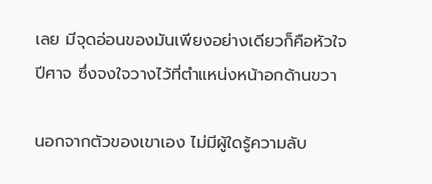เลย มีจุดอ่อนของมันเพียงอย่างเดียวก็คือหัวใจปีศาจ ซึ่งจงใจวางไว้ที่ตำแหน่งหน้าอกด้านขวา

นอกจากตัวของเขาเอง ไม่มีผู้ใดรู้ความลับ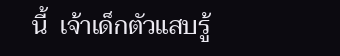นี้  เจ้าเด็กตัวแสบรู้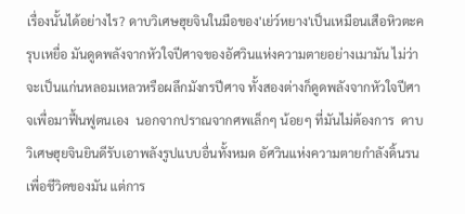เรื่องนั้นได้อย่างไร? ดาบวิเศษฮุยจินในมือของ'เย่ว์หยาง'เป็นเหมือนเสือหิวตะครุบเหยื่อ มันดูดพลังจากหัวใจปีศาจของอัศวินแห่งความตายอย่างเมามัน ไม่ว่าจะเป็นแก่นหลอมเหลวหรือผลึกมังกรปีศาจ ทั้งสองต่างก็ดูดพลังจากหัวใจปีศาจเพื่อมาฟื้นฟูตนเอง  นอกจากปราณจากศพเล็กๆ น้อยๆ ที่มันไม่ต้องการ  ดาบวิเศษฮุยจินยินดีรับเอาพลังรูปแบบอื่นทั้งหมด อัศวินแห่งความตายกำลังดิ้นรนเพื่อชีวิตของมัน แต่การ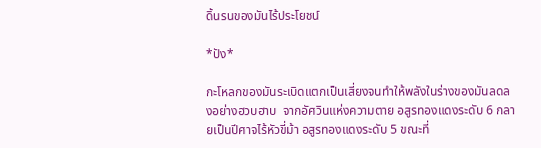ดิ้นรนของมันไร้ประโยชน์

*ปัง*

กะโหลกของมันระเบิดแตกเป็นเสี่ยงจนทำให้พลังในร่างของมันลดลงอย่างฮวบฮาบ  จากอัศวินแห่งความตาย อสูรทองแดงระดับ 6 กลายเป็นปีศาจไร้หัวขี่ม้า อสูรทองแดงระดับ 5 ขณะที่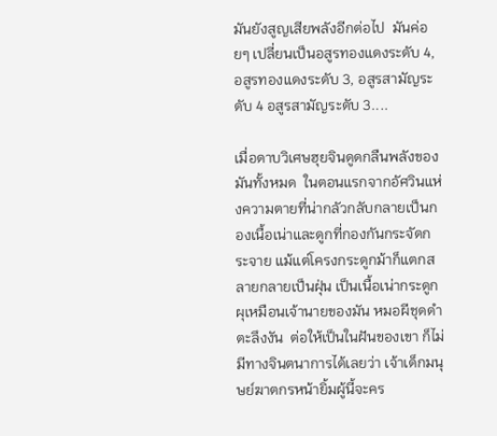มันยังสูญเสียพลังอีกต่อไป  มันค่อยๆ เปลี่ยนเป็นอสูรทองแดงระดับ 4, อสูรทองแดงระดับ 3, อสูรสามัญระดับ 4 อสูรสามัญระดับ 3....

เมื่อดาบวิเศษฮุยจินดูดกลืนพลังของมันทั้งหมด  ในตอนแรกจากอัศวินแห่งความตายที่น่ากลัวกลับกลายเป็นกองเนื้อเน่าและดูกที่กองกันกระจัดกระจาย แม้แต่โครงกระดูกม้าก็แตกสลายกลายเป็นฝุ่น เป็นเนื้อเน่ากระดูกผุเหมือนเจ้านายของมัน หมอผีชุดดำตะลึงงัน  ต่อให้เป็นในฝันของเขา ก็ไม่มีทางจินตนาการได้เลยว่า เจ้าเด็กมนุษย์ฆาตกรหน้ายิ้มผู้นี้จะคร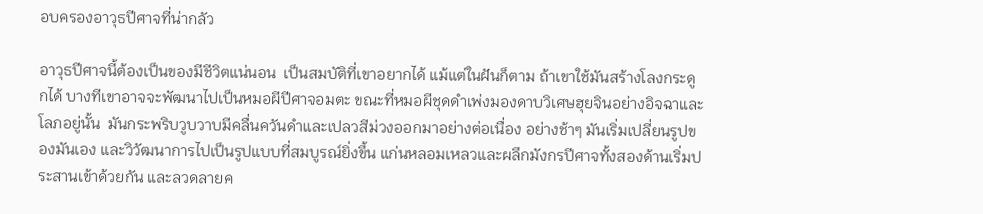อบครองอาวุธปีศาจที่น่ากลัว

อาวุธปีศาจนี้ต้องเป็นของมีชีวิตแน่นอน  เป็นสมบัติที่เขาอยากได้ แม้แต่ในฝันก็ตาม ถ้าเขาใช้มันสร้างโลงกระดูกได้ บางทีเขาอาจจะพัฒนาไปเป็นหมอผีปีศาจอมตะ ขณะที่หมอผีชุดดำเพ่งมองดาบวิเศษฮุยจินอย่างอิจฉาและโลภอยู่นั้น  มันกระพริบวูบวาบมีคลื่นควันดำและเปลวสีม่วงออกมาอย่างต่อเนื่อง อย่างช้าๆ มันเริ่มเปลี่ยนรูปของมันเอง และวิวัฒนาการไปเป็นรูปแบบที่สมบูรณ์ยิ่งขึ้น แก่นหลอมเหลวและผลึกมังกรปีศาจทั้งสองด้านเริ่มประสานเข้าด้วยกัน และลวดลายค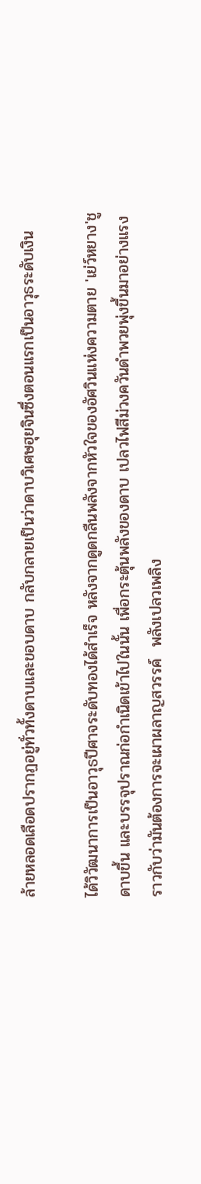ล้ายหลอดเลือดปรากฏอยู่ทั่วทั้งดาบและขอบดาบ กลับกลายเป็นว่าดาบวิเศษฮุยจินซึ่งตอนแรกเป็นอาวุธระดับเงิน

ได้วิวัฒนาการเป็นอาวุธปีศาจระดับทองได้สำเร็จ หลังจากดูดกลืนพลังจากหัวใจของอัศวินแห่งความตาย 'เย่ว์หยาง'ชูดาบขึ้น และบรรจุปราณก่อกำเนิดเข้าไปในนั้น เพื่อกระตุ้นพลังของดาบ เปลวไฟสีม่วงควันดำพวยพุ่งขึ้นมาอย่างแรง ราวกับว่ามันต้องการจะเผาผลาญสวรรค์  พลังเปลวเพลิง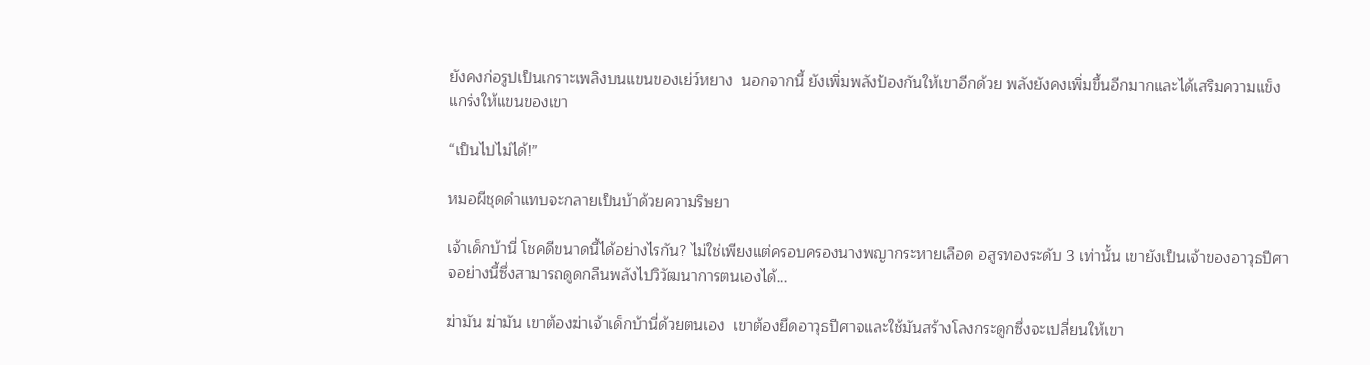ยังคงก่อรูปเป็นเกราะเพลิงบนแขนของเย่ว์หยาง  นอกจากนี้ ยังเพิ่มพลังป้องกันให้เขาอีกด้วย พลังยังคงเพิ่มขึ้นอีกมากและได้เสริมความแข็งแกร่งให้แขนของเขา

“เป็นไปไม่ได้!”

หมอผีชุดดำแทบจะกลายเป็นบ้าด้วยความริษยา

เจ้าเด็กบ้านี่ โชคดีขนาดนี้ได้อย่างไรกัน? ไม่ใช่เพียงแต่ครอบครองนางพญากระหายเลือด อสูรทองระดับ 3 เท่านั้น เขายังเป็นเจ้าของอาวุธปีศาจอย่างนี้ซึ่งสามารถดูดกลืนพลังไปวิวัฒนาการตนเองได้...

ฆ่ามัน ฆ่ามัน เขาต้องฆ่าเจ้าเด็กบ้านี่ด้วยตนเอง  เขาต้องยึดอาวุธปีศาจและใช้มันสร้างโลงกระดูกซึ่งจะเปลี่ยนให้เขา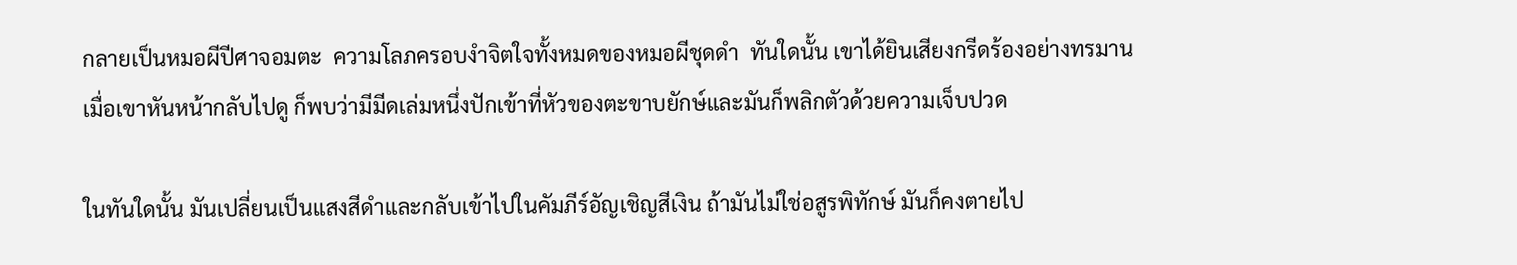กลายเป็นหมอผีปีศาจอมตะ  ความโลภครอบงำจิตใจทั้งหมดของหมอผีชุดดำ  ทันใดนั้น เขาได้ยินเสียงกรีดร้องอย่างทรมาน  เมื่อเขาหันหน้ากลับไปดู ก็พบว่ามีมีดเล่มหนึ่งปักเข้าที่หัวของตะขาบยักษ์และมันก็พลิกตัวด้วยความเจ็บปวด

ในทันใดนั้น มันเปลี่ยนเป็นแสงสีดำและกลับเข้าไปในคัมภีร์อัญเชิญสีเงิน ถ้ามันไม่ใช่อสูรพิทักษ์ มันก็คงตายไป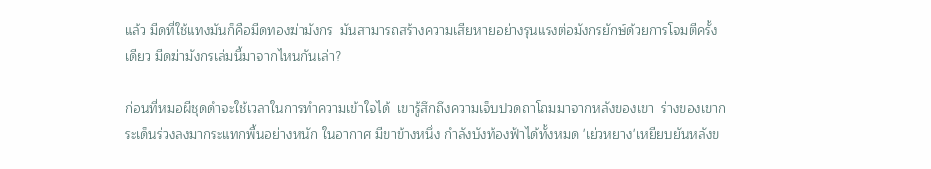แล้ว มีดที่ใช้แทงมันก็คือมีดทองฆ่ามังกร  มันสามารถสร้างความเสียหายอย่างรุนแรงต่อมังกรยักษ์ด้วยการโจมตีครั้งเดียว มีดฆ่ามังกรเล่มนี้มาจากไหนกันเล่า?

ก่อนที่หมอผีชุดดำจะใช้เวลาในการทำความเข้าใจได้  เขารู้สึกถึงความเจ็บปวดถาโถมมาจากหลังของเขา  ร่างของเขากระเด็นร่วงลงมากระแทกพื้นอย่างหนัก ในอากาศ มีขาข้างหนึ่ง กำลังบังท้องฟ้าได้ทั้งหมด 'เย่วหยาง'เหยียบยันหลังข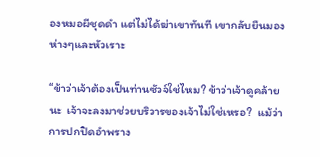องหมอผีชุดดำ แต่ไม่ได้ฆ่าเขาทันที เขากลับยืนมองห่างๆและหัวเราะ

“ข้าว่าเจ้าต้องเป็นท่านซัวจ์ใช่ไหม? ข้าว่าเจ้าดูคล้ายนะ  เจ้าจะลงมาช่วยบริวารของเจ้าไม่ใช่เหรอ?  แม้ว่าการปกปิดอำพราง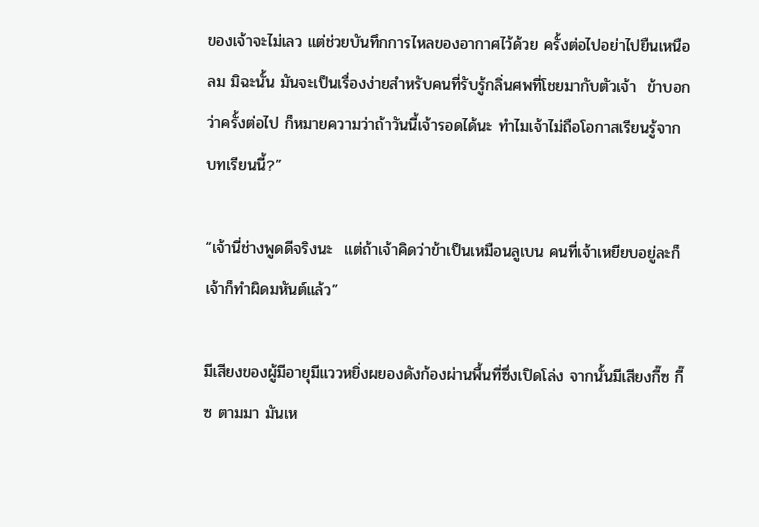ของเจ้าจะไม่เลว แต่ช่วยบันทึกการไหลของอากาศไว้ด้วย ครั้งต่อไปอย่าไปยืนเหนือลม มิฉะนั้น มันจะเป็นเรื่องง่ายสำหรับคนที่รับรู้กลิ่นศพที่โชยมากับตัวเจ้า  ข้าบอกว่าครั้งต่อไป ก็หมายความว่าถ้าวันนี้เจ้ารอดได้นะ ทำไมเจ้าไม่ถือโอกาสเรียนรู้จากบทเรียนนี้?”

“เจ้านี่ช่างพูดดีจริงนะ  แต่ถ้าเจ้าคิดว่าข้าเป็นเหมือนลูเบน คนที่เจ้าเหยียบอยู่ละก็ เจ้าก็ทำผิดมหันต์แล้ว”

มีเสียงของผู้มีอายุมีแววหยิ่งผยองดังก้องผ่านพื้นที่ซึ่งเปิดโล่ง จากนั้นมีเสียงกี๊ซ กี๊ซ ตามมา มันเห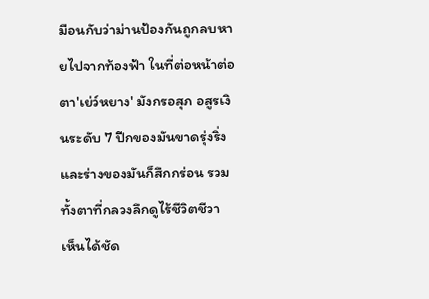มือนกับว่าม่านป้องกันถูกลบหายไปจากท้องฟ้า ในที่ต่อหน้าต่อตา'เย่ว์หยาง' มังกรอสุภ อสูรเงินระดับ 7 ปีกของมันขาดรุ่งริ่งและร่างของมันก็สึกกร่อน รวมทั้งตาที่กลวงลึกดูไร้ชีวิตชีวา  เห็นได้ชัด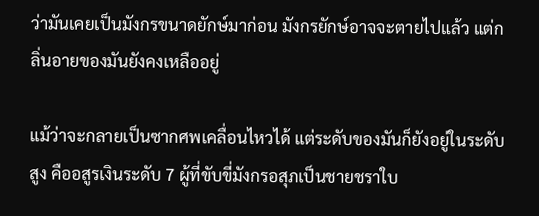ว่ามันเคยเป็นมังกรขนาดยักษ์มาก่อน มังกรยักษ์อาจจะตายไปแล้ว แต่กลิ่นอายของมันยังคงเหลืออยู่

แม้ว่าจะกลายเป็นซากศพเคลื่อนไหวได้ แต่ระดับของมันก็ยังอยู่ในระดับสูง คืออสูรเงินระดับ 7 ผู้ที่ขับขี่มังกรอสุภเป็นชายชราใบ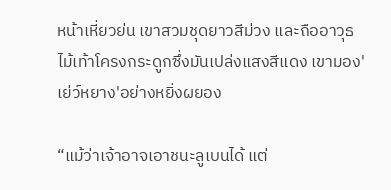หน้าเหี่ยวย่น เขาสวมชุดยาวสีม่วง และถืออาวุธไม้เท้าโครงกระดูกซึ่งมันเปล่งแสงสีแดง เขามอง'เย่ว์หยาง'อย่างหยิ่งผยอง

“แม้ว่าเจ้าอาจเอาชนะลูเบนได้ แต่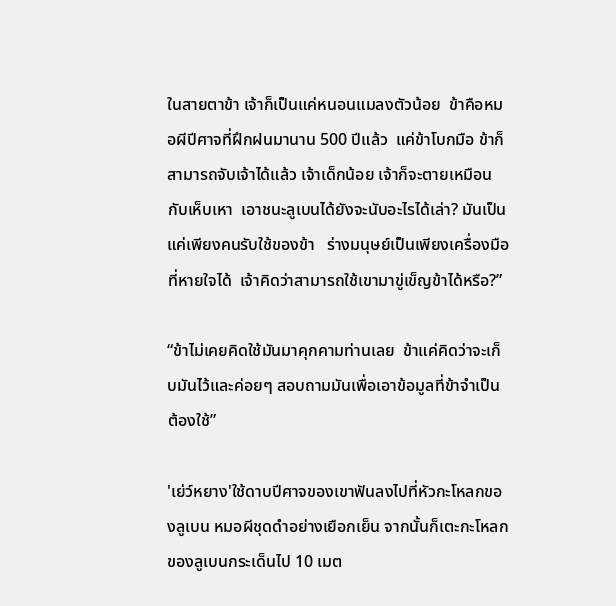ในสายตาข้า เจ้าก็เป็นแค่หนอนแมลงตัวน้อย  ข้าคือหมอผีปีศาจที่ฝึกฝนมานาน 500 ปีแล้ว  แค่ข้าโบกมือ ข้าก็สามารถจับเจ้าได้แล้ว เจ้าเด็กน้อย เจ้าก็จะตายเหมือนกับเห็บเหา  เอาชนะลูเบนได้ยังจะนับอะไรได้เล่า? มันเป็นแค่เพียงคนรับใช้ของข้า   ร่างมนุษย์เป็นเพียงเครื่องมือที่หายใจได้  เจ้าคิดว่าสามารถใช้เขามาขู่เข็ญข้าได้หรือ?”

“ข้าไม่เคยคิดใช้มันมาคุกคามท่านเลย  ข้าแค่คิดว่าจะเก็บมันไว้และค่อยๆ สอบถามมันเพื่อเอาข้อมูลที่ข้าจำเป็นต้องใช้”

'เย่ว์หยาง'ใช้ดาบปีศาจของเขาฟันลงไปที่หัวกะโหลกของลูเบน หมอผีชุดดำอย่างเยือกเย็น จากนั้นก็เตะกะโหลกของลูเบนกระเด็นไป 10 เมต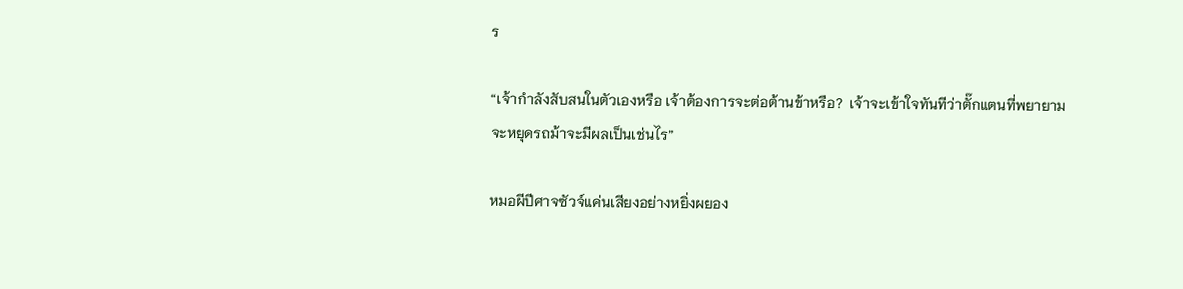ร

“เจ้ากำลังสับสนในตัวเองหรือ เจ้าต้องการจะต่อต้านข้าหรือ?  เจ้าจะเข้าใจทันทีว่าตั๊กแตนที่พยายามจะหยุดรถม้าจะมีผลเป็นเช่นไร”

หมอผีปีศาจซัวจ์แค่นเสียงอย่างหยิ่งผยอง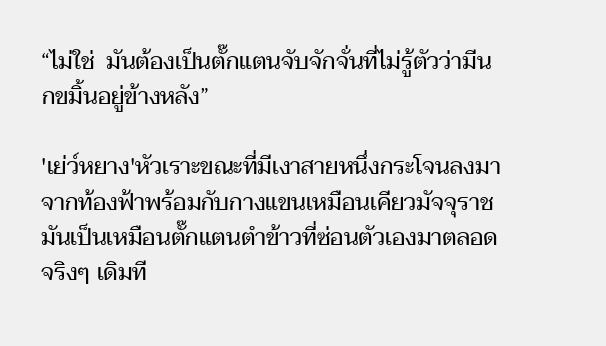“ไม่ใช่  มันต้องเป็นตั๊กแตนจับจักจั่นที่ไม่รู้ตัวว่ามีนกขมิ้นอยู่ข้างหลัง”

'เย่ว์หยาง'หัวเราะขณะที่มีเงาสายหนึ่งกระโจนลงมาจากท้องฟ้าพร้อมกับกางแขนเหมือนเคียวมัจจุราช มันเป็นเหมือนตั๊กแตนตำข้าวที่ซ่อนตัวเองมาตลอดจริงๆ เดิมที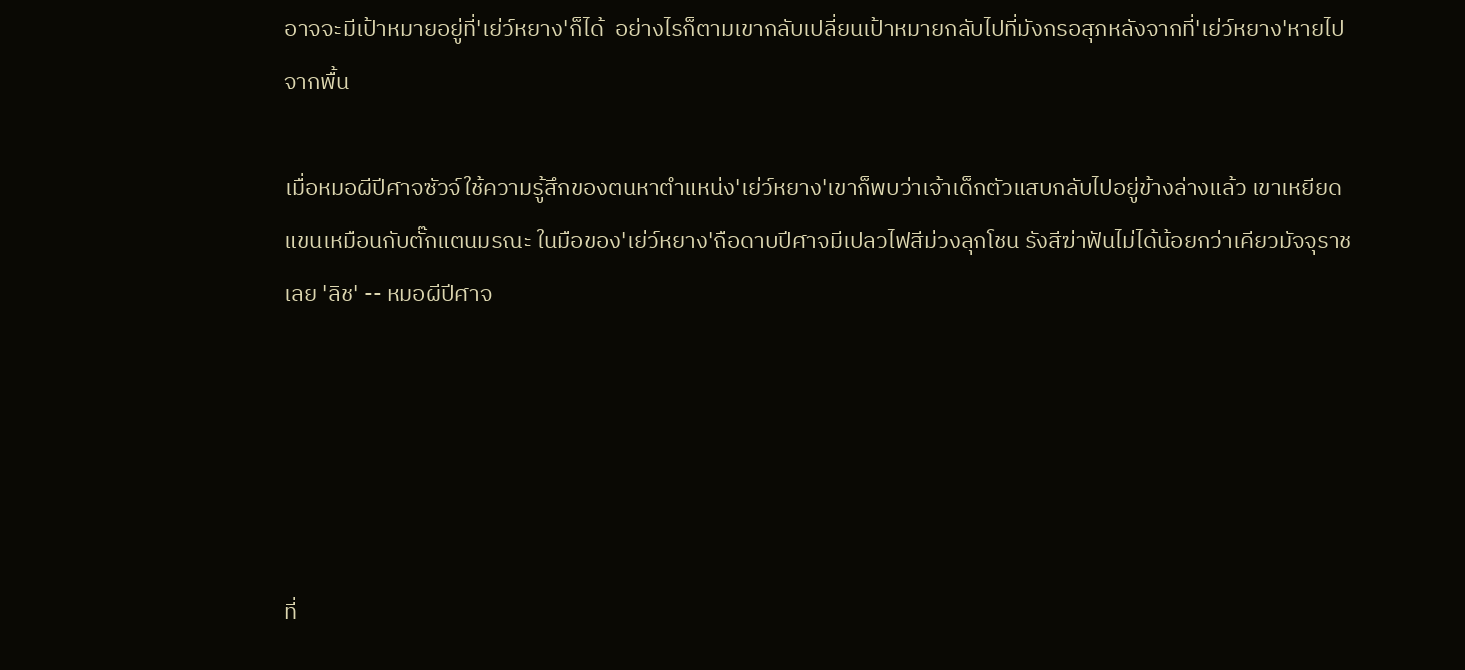อาจจะมีเป้าหมายอยู่ที่'เย่ว์หยาง'ก็ได้  อย่างไรก็ตามเขากลับเปลี่ยนเป้าหมายกลับไปที่มังกรอสุภหลังจากที่'เย่ว์หยาง'หายไปจากพื้น

เมื่อหมอผีปีศาจซัวจ์ใช้ความรู้สึกของตนหาตำแหน่ง'เย่ว์หยาง'เขาก็พบว่าเจ้าเด็กตัวแสบกลับไปอยู่ข้างล่างแล้ว เขาเหยียดแขนเหมือนกับตั๊กแตนมรณะ ในมือของ'เย่ว์หยาง'ถือดาบปีศาจมีเปลวไฟสีม่วงลุกโชน รังสีฆ่าฟันไม่ได้น้อยกว่าเคียวมัจจุราชเลย 'ลิช' -- หมอผีปีศาจ





ที่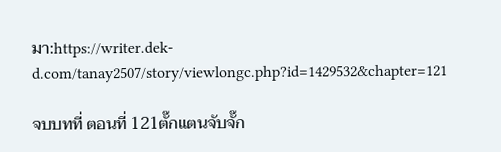มา:https://writer.dek-d.com/tanay2507/story/viewlongc.php?id=1429532&chapter=121

จบบทที่ ตอนที่ 121ตั๊กแตนจับจั๊ก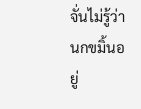จั่นไม่รู้ว่านกขมิ้นอยู่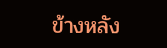ข้างหลัง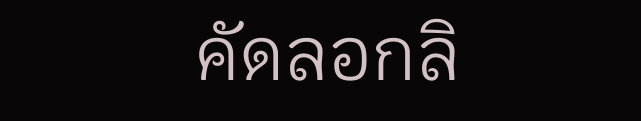คัดลอกลิ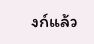งก์แล้ว